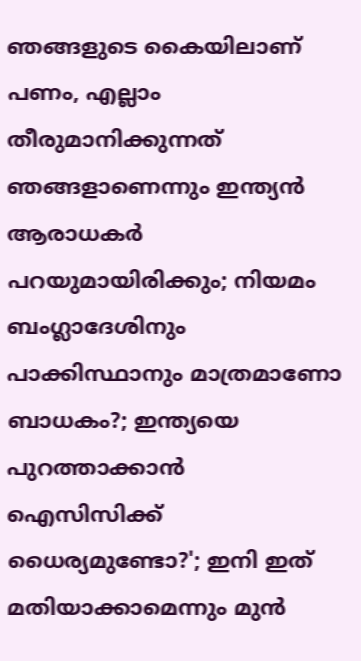ഞങ്ങളുടെ കൈയിലാണ് പണം, എല്ലാം തീരുമാനിക്കുന്നത് ഞങ്ങളാണെന്നും ഇന്ത്യൻ ആരാധകർ പറയുമായിരിക്കും; നിയമം ബംഗ്ലാദേശിനും പാക്കിസ്ഥാനും മാത്രമാണോ ബാധകം?; ഇന്ത്യയെ പുറത്താക്കാൻ ഐസിസിക്ക് ധൈര്യമുണ്ടോ?'; ഇനി ഇത് മതിയാക്കാമെന്നും മുൻ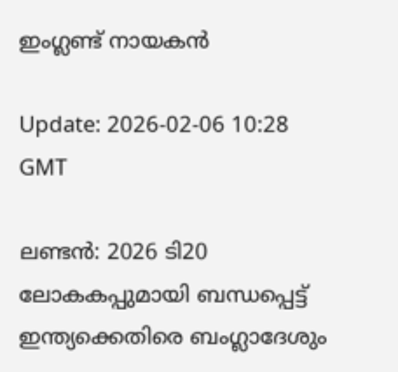ഇംഗ്ലണ്ട് നായകൻ

Update: 2026-02-06 10:28 GMT

ലണ്ടൻ: 2026 ടി20 ലോകകപ്പുമായി ബന്ധപ്പെട്ട് ഇന്ത്യക്കെതിരെ ബംഗ്ലാദേശും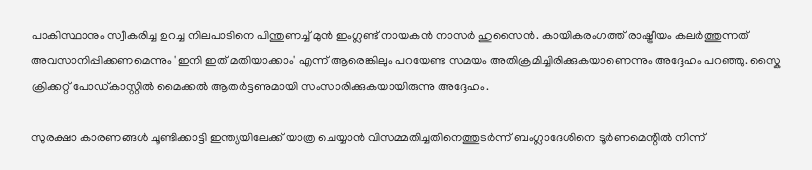പാകിസ്ഥാനും സ്വീകരിച്ച ഉറച്ച നിലപാടിനെ പിന്തുണച്ച് മുൻ ഇംഗ്ലണ്ട് നായകൻ നാസർ ഹുസൈൻ. കായികരംഗത്ത് രാഷ്ട്രീയം കലർത്തുന്നത് അവസാനിപ്പിക്കണമെന്നും 'ഇനി ഇത് മതിയാക്കാം' എന്ന് ആരെങ്കിലും പറയേണ്ട സമയം അതിക്രമിച്ചിരിക്കുകയാണെന്നും അദ്ദേഹം പറഞ്ഞു. സ്കൈ ക്രിക്കറ്റ് പോഡ്‌കാസ്റ്റിൽ മൈക്കൽ ആതർട്ടണുമായി സംസാരിക്കുകയായിരുന്നു അദ്ദേഹം.

സുരക്ഷാ കാരണങ്ങൾ ചൂണ്ടിക്കാട്ടി ഇന്ത്യയിലേക്ക് യാത്ര ചെയ്യാൻ വിസമ്മതിച്ചതിനെത്തുടർന്ന് ബംഗ്ലാദേശിനെ ടൂർണമെന്റിൽ നിന്ന്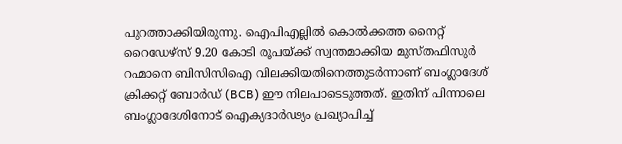പുറത്താക്കിയിരുന്നു. ഐപിഎല്ലിൽ കൊൽക്കത്ത നൈറ്റ് റൈഡേഴ്‌സ് 9.20 കോടി രൂപയ്ക്ക് സ്വന്തമാക്കിയ മുസ്തഫിസുർ റഹ്മാനെ ബിസിസിഐ വിലക്കിയതിനെത്തുടർന്നാണ് ബംഗ്ലാദേശ് ക്രിക്കറ്റ് ബോർഡ് (BCB) ഈ നിലപാടെടുത്തത്. ഇതിന് പിന്നാലെ ബംഗ്ലാദേശിനോട് ഐക്യദാർഢ്യം പ്രഖ്യാപിച്ച്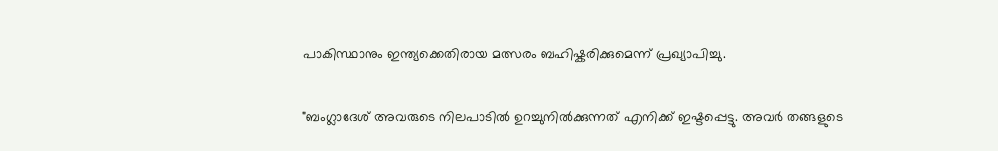പാകിസ്ഥാനും ഇന്ത്യക്കെതിരായ മത്സരം ബഹിഷ്കരിക്കുമെന്ന് പ്രഖ്യാപിച്ചു.

"ബംഗ്ലാദേശ് അവരുടെ നിലപാടിൽ ഉറച്ചുനിൽക്കുന്നത് എനിക്ക് ഇഷ്ടപ്പെട്ടു. അവർ തങ്ങളുടെ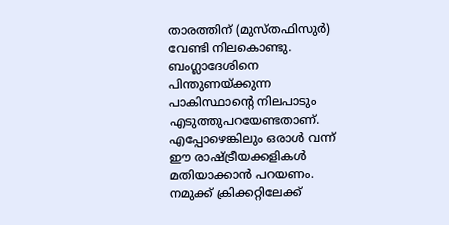താരത്തിന് (മുസ്തഫിസുർ) വേണ്ടി നിലകൊണ്ടു. ബംഗ്ലാദേശിനെ പിന്തുണയ്ക്കുന്ന പാകിസ്ഥാന്റെ നിലപാടും എടുത്തുപറയേണ്ടതാണ്. എപ്പോഴെങ്കിലും ഒരാൾ വന്ന് ഈ രാഷ്ട്രീയക്കളികൾ മതിയാക്കാൻ പറയണം. നമുക്ക് ക്രിക്കറ്റിലേക്ക്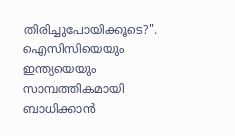തിരിച്ചുപോയിക്കൂടെ?". ഐസിസിയെയും ഇന്ത്യയെയും സാമ്പത്തികമായി ബാധിക്കാൻ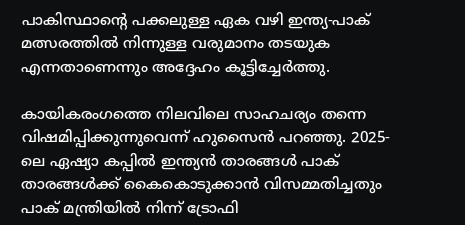പാകിസ്ഥാന്റെ പക്കലുള്ള ഏക വഴി ഇന്ത്യ-പാക് മത്സരത്തിൽ നിന്നുള്ള വരുമാനം തടയുക എന്നതാണെന്നും അദ്ദേഹം കൂട്ടിച്ചേർത്തു.

കായികരംഗത്തെ നിലവിലെ സാഹചര്യം തന്നെ വിഷമിപ്പിക്കുന്നുവെന്ന് ഹുസൈൻ പറഞ്ഞു. 2025-ലെ ഏഷ്യാ കപ്പിൽ ഇന്ത്യൻ താരങ്ങൾ പാക് താരങ്ങൾക്ക് കൈകൊടുക്കാൻ വിസമ്മതിച്ചതും പാക് മന്ത്രിയിൽ നിന്ന് ട്രോഫി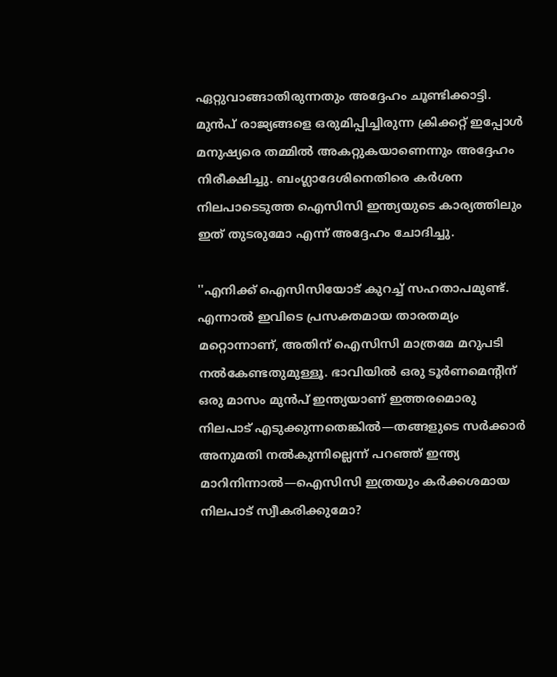ഏറ്റുവാങ്ങാതിരുന്നതും അദ്ദേഹം ചൂണ്ടിക്കാട്ടി. മുൻപ് രാജ്യങ്ങളെ ഒരുമിപ്പിച്ചിരുന്ന ക്രിക്കറ്റ് ഇപ്പോൾ മനുഷ്യരെ തമ്മിൽ അകറ്റുകയാണെന്നും അദ്ദേഹം നിരീക്ഷിച്ചു. ബംഗ്ലാദേശിനെതിരെ കർശന നിലപാടെടുത്ത ഐസിസി ഇന്ത്യയുടെ കാര്യത്തിലും ഇത് തുടരുമോ എന്ന് അദ്ദേഹം ചോദിച്ചു.

''എനിക്ക് ഐസിസിയോട് കുറച്ച് സഹതാപമുണ്ട്. എന്നാൽ ഇവിടെ പ്രസക്തമായ താരതമ്യം മറ്റൊന്നാണ്, അതിന് ഐസിസി മാത്രമേ മറുപടി നൽകേണ്ടതുമുള്ളൂ. ഭാവിയിൽ ഒരു ടൂർണമെന്റിന് ഒരു മാസം മുൻപ് ഇന്ത്യയാണ് ഇത്തരമൊരു നിലപാട് എടുക്കുന്നതെങ്കിൽ—തങ്ങളുടെ സർക്കാർ അനുമതി നൽകുന്നില്ലെന്ന് പറഞ്ഞ് ഇന്ത്യ മാറിനിന്നാൽ—ഐസിസി ഇത്രയും കർക്കശമായ നിലപാട് സ്വീകരിക്കുമോ?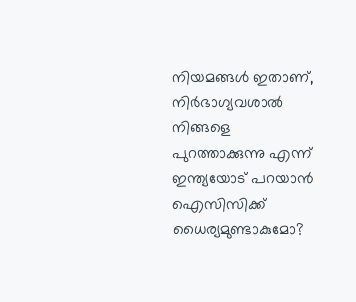നിയമങ്ങൾ ഇതാണ്, നിർഭാഗ്യവശാൽ നിങ്ങളെ പുറത്താക്കുന്നു എന്ന് ഇന്ത്യയോട് പറയാൻ ഐസിസിക്ക് ധൈര്യമുണ്ടാകുമോ?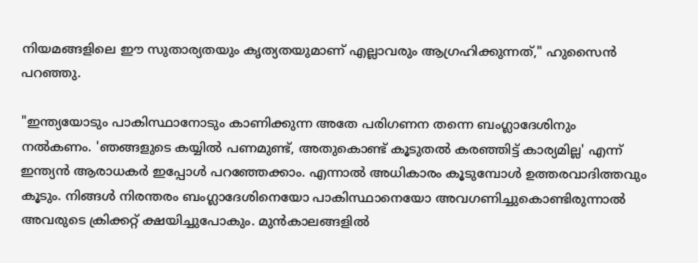നിയമങ്ങളിലെ ഈ സുതാര്യതയും കൃത്യതയുമാണ് എല്ലാവരും ആഗ്രഹിക്കുന്നത്," ഹുസൈൻ പറഞ്ഞു.

"ഇന്ത്യയോടും പാകിസ്ഥാനോടും കാണിക്കുന്ന അതേ പരിഗണന തന്നെ ബംഗ്ലാദേശിനും നൽകണം. 'ഞങ്ങളുടെ കയ്യിൽ പണമുണ്ട്, അതുകൊണ്ട് കൂടുതൽ കരഞ്ഞിട്ട് കാര്യമില്ല' എന്ന് ഇന്ത്യൻ ആരാധകർ ഇപ്പോൾ പറഞ്ഞേക്കാം. എന്നാൽ അധികാരം കൂടുമ്പോൾ ഉത്തരവാദിത്തവും കൂടും. നിങ്ങൾ നിരന്തരം ബംഗ്ലാദേശിനെയോ പാകിസ്ഥാനെയോ അവഗണിച്ചുകൊണ്ടിരുന്നാൽ അവരുടെ ക്രിക്കറ്റ് ക്ഷയിച്ചുപോകും. മുൻകാലങ്ങളിൽ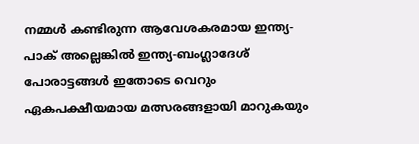നമ്മൾ കണ്ടിരുന്ന ആവേശകരമായ ഇന്ത്യ-പാക് അല്ലെങ്കിൽ ഇന്ത്യ-ബംഗ്ലാദേശ് പോരാട്ടങ്ങൾ ഇതോടെ വെറും ഏകപക്ഷീയമായ മത്സരങ്ങളായി മാറുകയും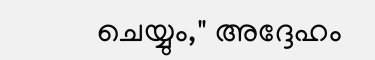ചെയ്യും," അദ്ദേഹം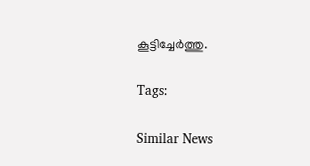കൂട്ടിച്ചേർത്തു.

Tags:

Similar News